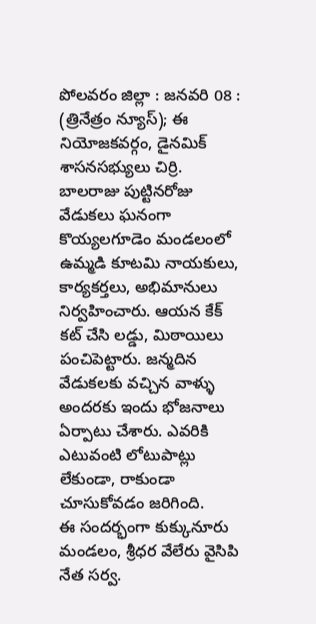పోలవరం జిల్లా : జనవరి 08 : (త్రినేత్రం న్యూస్); ఈ నియోజకవర్గం, డైనమిక్ శాసనసభ్యులు చిర్రి. బాలరాజు పుట్టినరోజు వేడుకలు ఘనంగా కొయ్యలగూడెం మండలంలో ఉమ్మడి కూటమి నాయకులు, కార్యకర్తలు, అభిమానులు నిర్వహించారు. ఆయన కేక్ కట్ చేసి లడ్డు, మిఠాయిలు పంచిపెట్టారు. జన్మదిన వేడుకలకు వచ్చిన వాళ్ళు అందరకు ఇందు భోజనాలు ఏర్పాటు చేశారు. ఎవరికి ఎటువంటి లోటుపాట్లు లేకుండా, రాకుండా చూసుకోవడం జరిగింది.
ఈ సందర్భంగా కుక్కునూరు మండలం, శ్రీధర వేలేరు వైసిపి నేత సర్వ.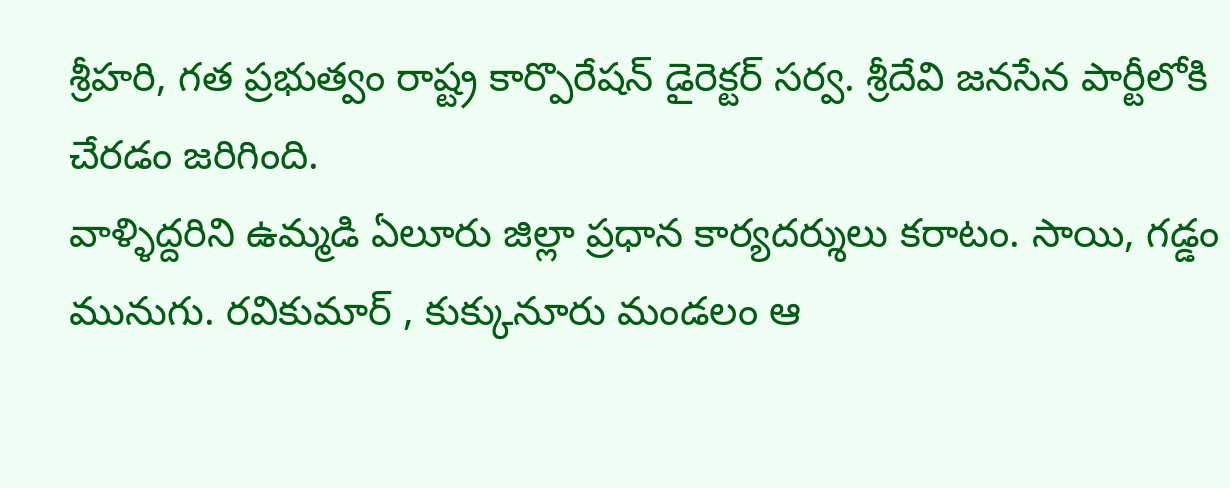శ్రీహరి, గత ప్రభుత్వం రాష్ట్ర కార్పొరేషన్ డైరెక్టర్ సర్వ. శ్రీదేవి జనసేన పార్టీలోకి చేరడం జరిగింది.
వాళ్ళిద్దరిని ఉమ్మడి ఏలూరు జిల్లా ప్రధాన కార్యదర్శులు కరాటం. సాయి, గడ్డం మునుగు. రవికుమార్ , కుక్కునూరు మండలం ఆ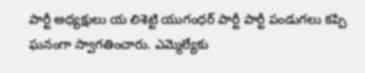పార్టీ అధ్యక్షులు య లిశెట్టి యుగంధర్ పార్టీ పార్టీ పండుగలు కప్పి ఘనంగా స్వాగతించారు. ఎమ్మెల్యేకు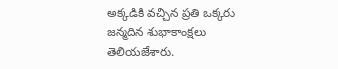అక్కడికి వచ్చిన ప్రతి ఒక్కరు జన్మదిన శుభాకాంక్షలు తెలియజేశారు.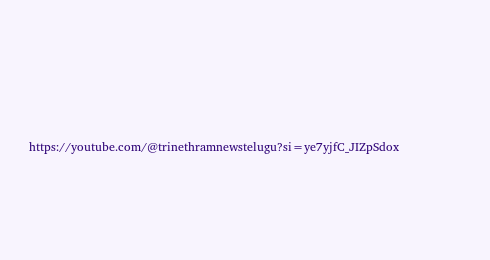https://youtube.com/@trinethramnewstelugu?si=ye7yjfC_JIZpSdox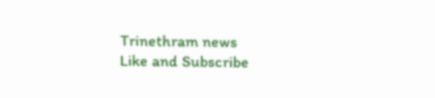Trinethram news
Like and Subscribe